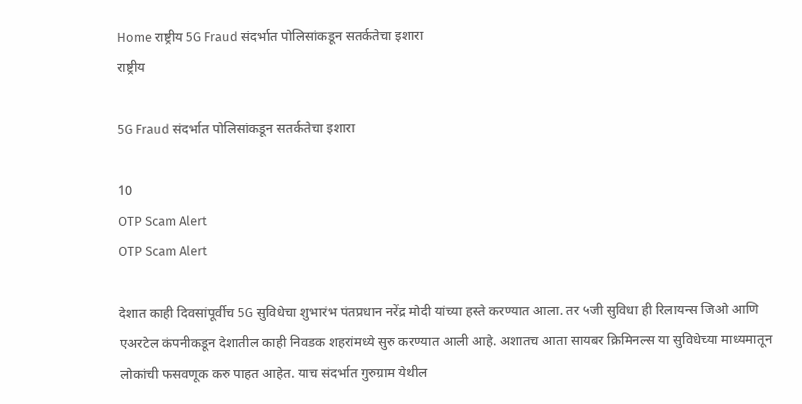Home राष्ट्रीय 5G Fraud संदर्भात पोलिसांकडून सतर्कतेचा इशारा
राष्ट्रीय

5G Fraud संदर्भात पोलिसांकडून सतर्कतेचा इशारा

10
OTP Scam Alert
OTP Scam Alert

देशात काही दिवसांपूर्वीच 5G सुविधेचा शुभारंभ पंतप्रधान नरेंद्र मोदी यांच्या हस्ते करण्यात आला. तर ५जी सुविधा ही रिलायन्स जिओ आणि एअरटेल कंपनीकडून देशातील काही निवडक शहरांमध्ये सुरु करण्यात आली आहे. अशातच आता सायबर क्रिमिनल्स या सुविधेच्या माध्यमातून लोकांची फसवणूक करु पाहत आहेत. याच संदर्भात गुरुग्राम येथील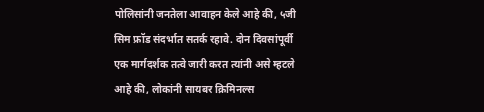पोलिसांनी जनतेला आवाहन केले आहे की, ५जी सिम फ्रॉड संदर्भात सतर्क रहावे. दोन दिवसांपूर्वी एक मार्गदर्शक तत्वे जारी करत त्यांनी असे म्हटले आहे की, लोकांनी सायबर क्रिमिनल्स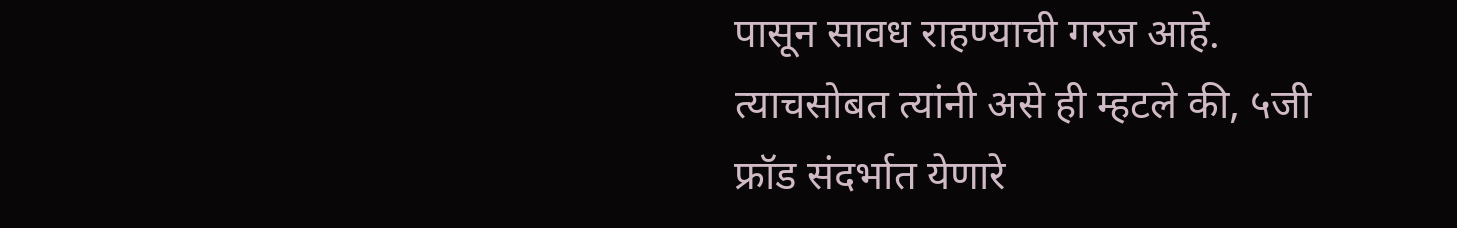पासून सावध राहण्याची गरज आहे. त्याचसोबत त्यांनी असे ही म्हटले की, ५जी फ्रॉड संदर्भात येणारे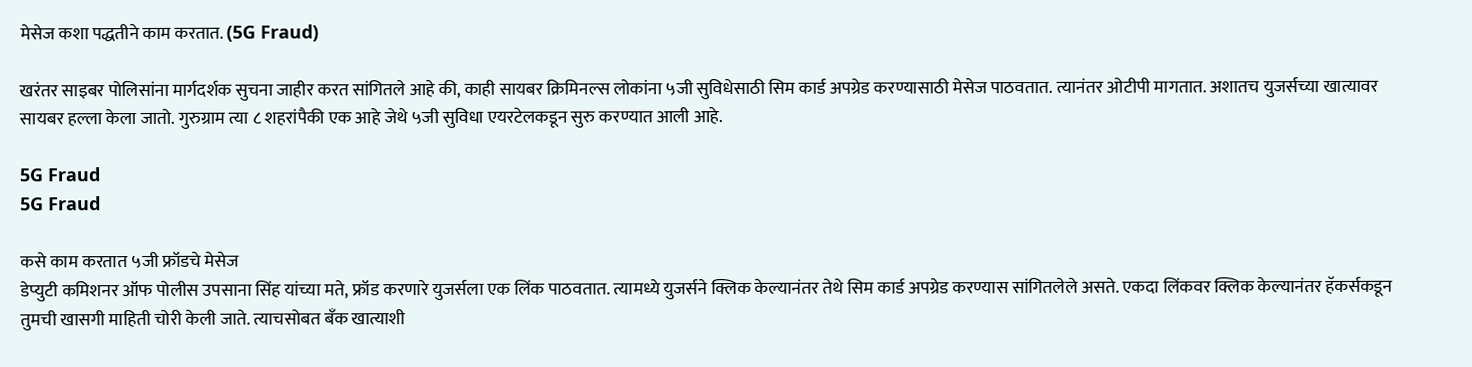मेसेज कशा पद्धतीने काम करतात. (5G Fraud)

खरंतर साइबर पोलिसांना मार्गदर्शक सुचना जाहीर करत सांगितले आहे की, काही सायबर क्रिमिनल्स लोकांना ५जी सुविधेसाठी सिम कार्ड अपग्रेड करण्यासाठी मेसेज पाठवतात. त्यानंतर ओटीपी मागतात. अशातच युजर्सच्या खात्यावर सायबर हल्ला केला जातो. गुरुग्राम त्या ८ शहरांपैकी एक आहे जेथे ५जी सुविधा एयरटेलकडून सुरु करण्यात आली आहे.

5G Fraud
5G Fraud

कसे काम करतात ५जी फ्रॉडचे मेसेज
डेप्युटी कमिशनर ऑफ पोलीस उपसाना सिंह यांच्या मते, फ्रॉड करणारे युजर्सला एक लिंक पाठवतात. त्यामध्ये युजर्सने क्लिक केल्यानंतर तेथे सिम कार्ड अपग्रेड करण्यास सांगितलेले असते. एकदा लिंकवर क्लिक केल्यानंतर हॅकर्सकडून तुमची खासगी माहिती चोरी केली जाते. त्याचसोबत बँक खात्याशी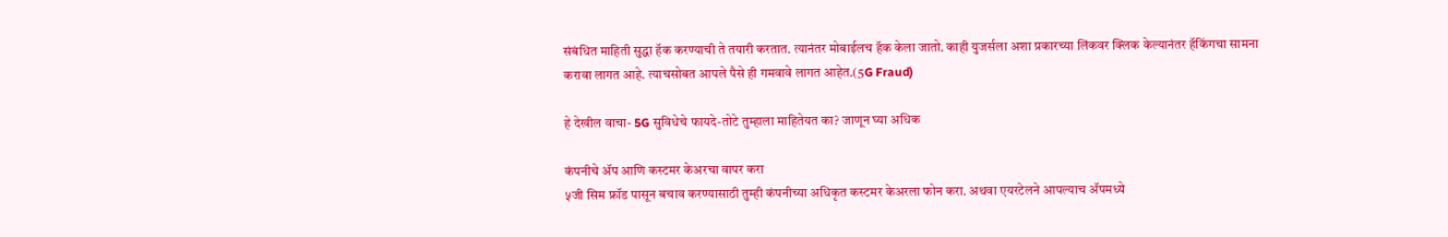संबंधित माहिती सुद्धा हॅक करण्याची ते तयारी करतात. त्यानंतर मोबाईलच हॅक केला जातो. काही युजर्सला अशा प्रकारच्या लिंकवर क्लिक केल्यानंतर हॅकिंगचा सामना करावा लागत आहे. त्याचसोबत आपले पैसे ही गमवावे लागत आहेत.(5G Fraud)

हे देखील वाचा- 5G सुविधेचे फायदे-तोटे तुम्हाला माहितेयत का? जाणून घ्या अधिक

कंपनीचे ॲप आणि कस्टमर केअरचा वापर करा
५जी सिम फ्रॉड पासून बचाव करण्यासाठी तुम्ही कंपनीच्या अधिकृत कस्टमर केअरला फोन करा. अथवा एयरटेलने आपल्याच ॲपमध्ये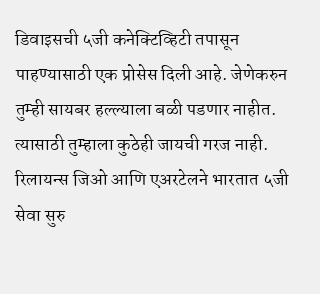डिवाइसची ५जी कनेक्टिव्हिटी तपासून पाहण्यासाठी एक प्रोसेस दिली आहे. जेणेकरुन तुम्ही सायबर हल्ल्याला बळी पडणार नाहीत. त्यासाठी तुम्हाला कुठेही जायची गरज नाही. रिलायन्स जिओ आणि एअरटेलने भारतात ५जी सेवा सुरु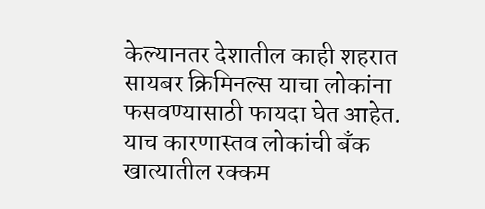केल्यानतर देशातील काही शहरात सायबर क्रिमिनल्स याचा लोकांना फसवण्यासाठी फायदा घेत आहेत. याच कारणास्तव लोकांची बँक खात्यातील रक्कम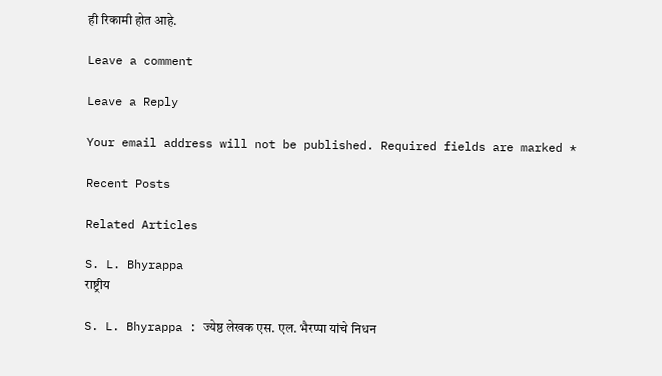ही रिकामी होत आहे.

Leave a comment

Leave a Reply

Your email address will not be published. Required fields are marked *

Recent Posts

Related Articles

S. L. Bhyrappa
राष्ट्रीय

S. L. Bhyrappa : ज्येष्ठ लेखक एस. एल. भैरप्पा यांचे निधन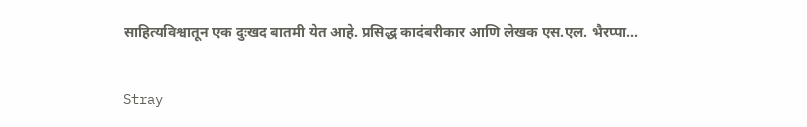साहित्यविश्वातून एक दुःखद बातमी येत आहे. प्रसिद्ध कादंबरीकार आणि लेखक एस.एल. भैरप्पा...

Stray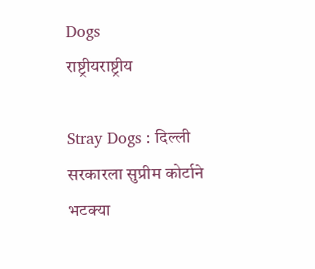Dogs
राष्ट्रीयराष्ट्रीय

Stray Dogs : दिल्ली सरकारला सुप्रीम कोर्टाने भटक्या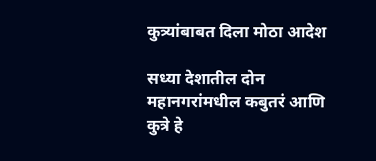कुत्र्यांबाबत दिला मोठा आदेश

सध्या देशातील दोन महानगरांमधील कबुतरं आणि कुत्रे हे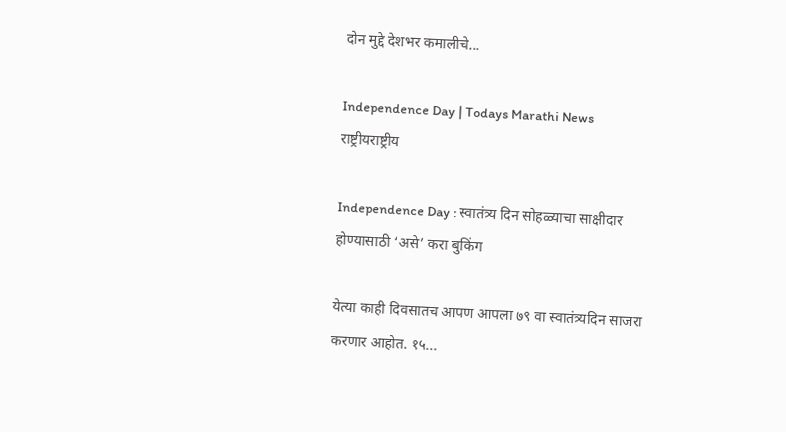दोन मुद्दे देशभर कमालीचे...

Independence Day | Todays Marathi News
राष्ट्रीयराष्ट्रीय

Independence Day : स्वातंत्र्य दिन सोहळ्याचा साक्षीदार होण्यासाठी ‘असे’ करा बुकिंग

येत्या काही दिवसातच आपण आपला ७९ वा स्वातंत्र्यदिन साजरा करणार आहोत. १५...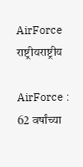AirForce
राष्ट्रीयराष्ट्रीय

AirForce : 62 वर्षांच्या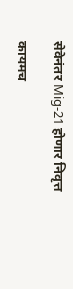सेवेनंतर Mig-21 होणार निवृत्त

कायमच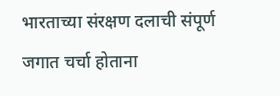भारताच्या संरक्षण दलाची संपूर्ण जगात चर्चा होताना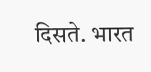दिसते. भारत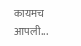कायमच आपली...